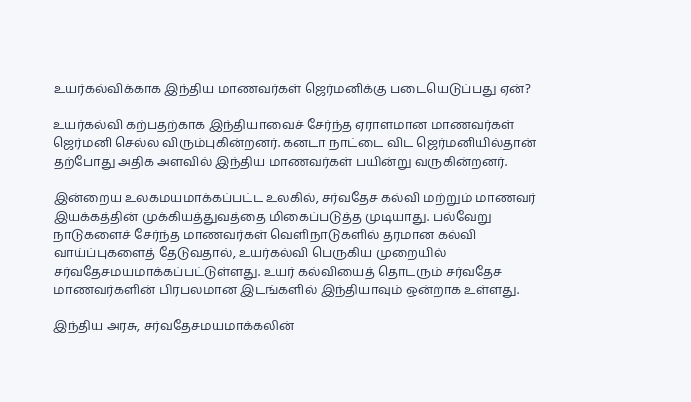உயர்கல்விக்காக இந்திய மாணவர்கள் ஜெர்மனிக்கு படையெடுப்பது ஏன்?

உயர்கல்வி கற்பதற்காக இந்தியாவைச் சேர்ந்த ஏராளமான மாணவர்கள் ஜெர்மனி செல்ல விரும்புகின்றனர். கனடா நாட்டை விட ஜெர்மனியில்தான் தற்போது அதிக அளவில் இந்திய மாணவர்கள் பயின்று வருகின்றனர்.

இன்றைய உலகமயமாக்கப்பட்ட உலகில், சர்வதேச கல்வி மற்றும் மாணவர் இயக்கத்தின் முக்கியத்துவத்தை மிகைப்படுத்த முடியாது. பல்வேறு நாடுகளைச் சேர்ந்த மாணவர்கள் வெளிநாடுகளில் தரமான கல்வி வாய்ப்புகளைத் தேடுவதால், உயர்கல்வி பெருகிய முறையில் சர்வதேசமயமாக்கப்பட்டுள்ளது. உயர் கல்வியைத் தொடரும் சர்வதேச மாணவர்களின் பிரபலமான இடங்களில் இந்தியாவும் ஒன்றாக உள்ளது.

இந்திய அரசு, சர்வதேசமயமாக்கலின்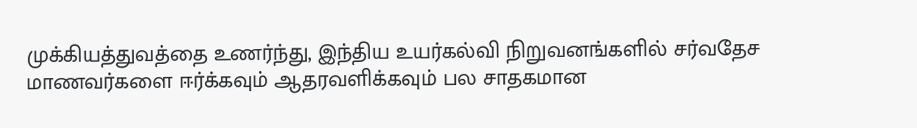முக்கியத்துவத்தை உணர்ந்து, இந்திய உயர்கல்வி நிறுவனங்களில் சர்வதேச மாணவர்களை ஈர்க்கவும் ஆதரவளிக்கவும் பல சாதகமான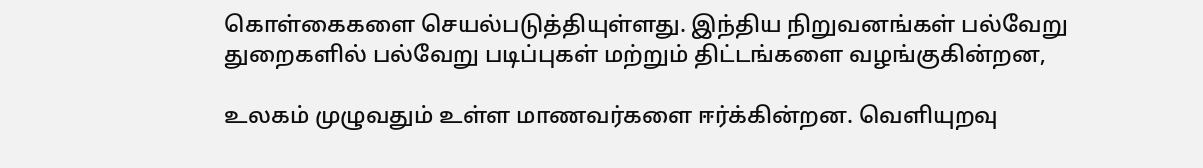கொள்கைகளை செயல்படுத்தியுள்ளது. இந்திய நிறுவனங்கள் பல்வேறு துறைகளில் பல்வேறு படிப்புகள் மற்றும் திட்டங்களை வழங்குகின்றன,

உலகம் முழுவதும் உள்ள மாணவர்களை ஈர்க்கின்றன. வெளியுறவு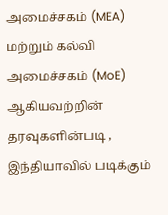அமைச்சகம் (MEA) மற்றும் கல்வி அமைச்சகம் (MoE) ஆகியவற்றின் தரவுகளின்படி , இந்தியாவில் படிக்கும்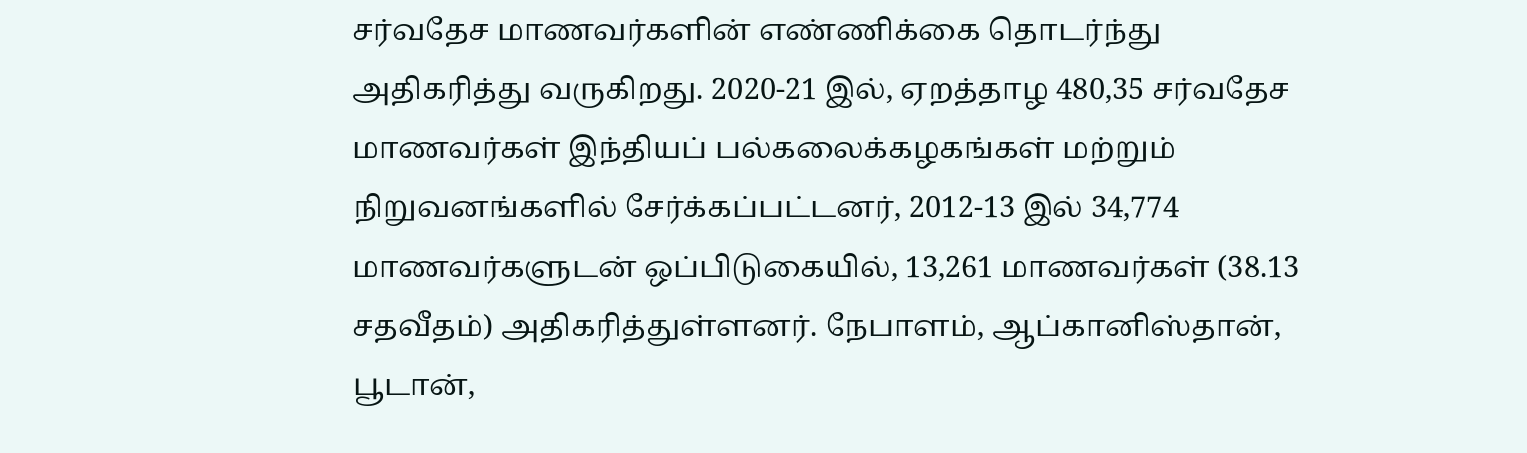சர்வதேச மாணவர்களின் எண்ணிக்கை தொடர்ந்து அதிகரித்து வருகிறது. 2020-21 இல், ஏறத்தாழ 480,35 சர்வதேச மாணவர்கள் இந்தியப் பல்கலைக்கழகங்கள் மற்றும் நிறுவனங்களில் சேர்க்கப்பட்டனர், 2012-13 இல் 34,774 மாணவர்களுடன் ஒப்பிடுகையில், 13,261 மாணவர்கள் (38.13 சதவீதம்) அதிகரித்துள்ளனர். நேபாளம், ஆப்கானிஸ்தான், பூடான்,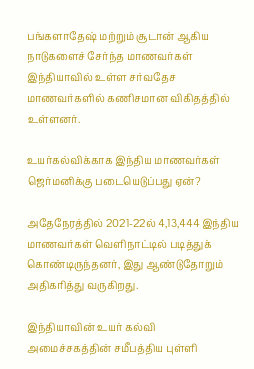பங்களாதேஷ் மற்றும் சூடான் ஆகிய நாடுகளைச் சேர்ந்த மாணவர்கள் இந்தியாவில் உள்ள சர்வதேச மாணவர்களில் கணிசமான விகிதத்தில் உள்ளனர்.

உயர்கல்விக்காக இந்திய மாணவர்கள் ஜெர்மனிக்கு படையெடுப்பது ஏன்?

அதேநேரத்தில் 2021-22ல் 4,13,444 இந்திய மாணவர்கள் வெளிநாட்டில் படித்துக் கொண்டிருந்தனர், இது ஆண்டுதோறும் அதிகரித்து வருகிறது.

இந்தியாவின் உயர் கல்வி அமைச்சகத்தின் சமீபத்திய புள்ளி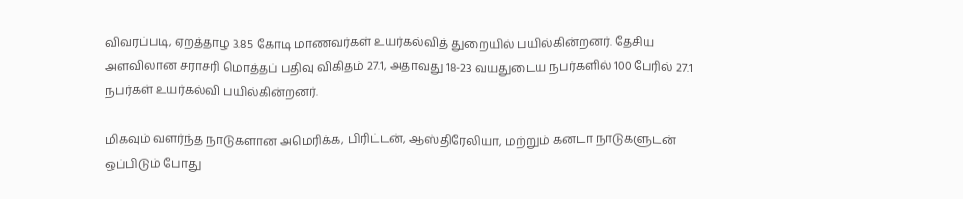விவரப்படி, ஏறத்தாழ 3.85 கோடி மாணவர்கள் உயர்கல்வித் துறையில் பயில்கின்றனர். தேசிய அளவிலான சராசரி மொத்தப் பதிவு விகிதம் 27.1, அதாவது 18-23 வயதுடைய நபர்களில் 100 பேரில் 27.1 நபர்கள் உயர்கல்வி பயில்கின்றனர்.

மிகவும் வளர்ந்த நாடுகளான அமெரிக்க, பிரிட்டன், ஆஸ்திரேலியா, மற்றும் கனடா நாடுகளுடன் ஒப்பிடும் போது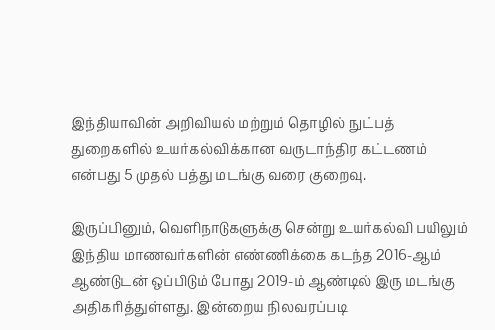இந்தியாவின் அறிவியல் மற்றும் தொழில் நுட்பத் துறைகளில் உயர்கல்விக்கான வருடாந்திர கட்டணம் என்பது 5 முதல் பத்து மடங்கு வரை குறைவு.

இருப்பினும், வெளிநாடுகளுக்கு சென்று உயர்கல்வி பயிலும் இந்திய மாணவர்களின் எண்ணிக்கை கடந்த 2016-ஆம் ஆண்டுடன் ஒப்பிடும் போது 2019-ம் ஆண்டில் இரு மடங்கு அதிகரித்துள்ளது. இன்றைய நிலவரப்படி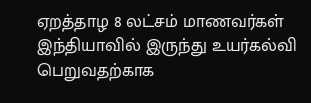ஏறத்தாழ 8 லட்சம் மாணவர்கள் இந்தியாவில் இருந்து உயர்கல்வி பெறுவதற்காக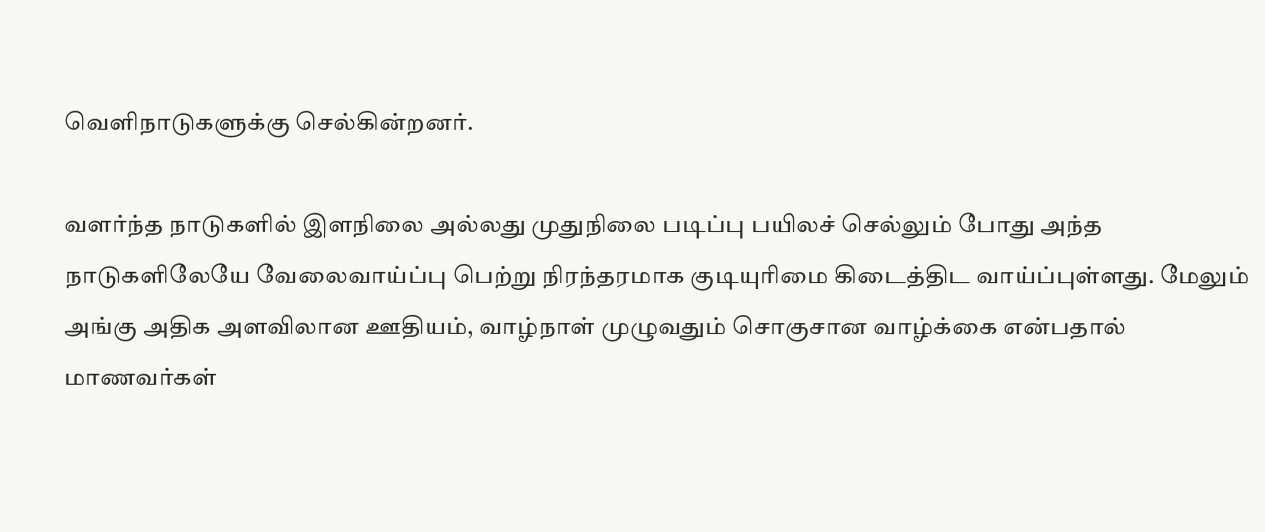வெளிநாடுகளுக்கு செல்கின்றனர்.

வளர்ந்த நாடுகளில் இளநிலை அல்லது முதுநிலை படிப்பு பயிலச் செல்லும் போது அந்த நாடுகளிலேயே வேலைவாய்ப்பு பெற்று நிரந்தரமாக குடியுரிமை கிடைத்திட வாய்ப்புள்ளது. மேலும் அங்கு அதிக அளவிலான ஊதியம், வாழ்நாள் முழுவதும் சொகுசான வாழ்க்கை என்பதால் மாணவர்கள்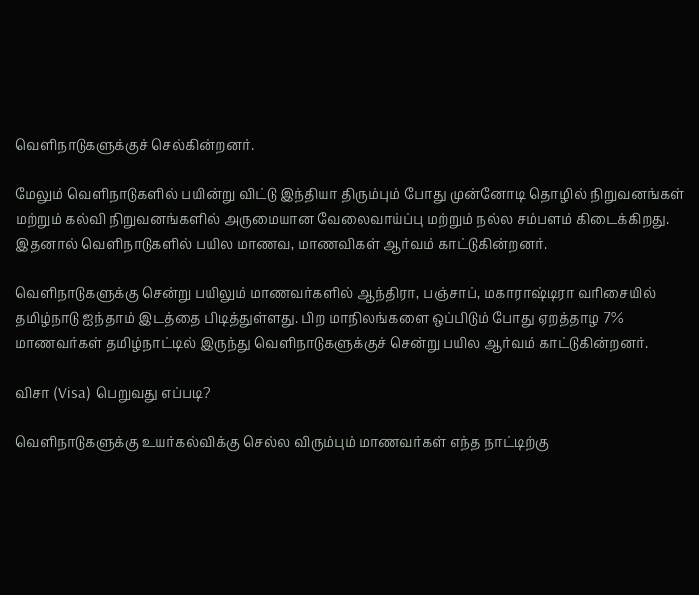வெளிநாடுகளுக்குச் செல்கின்றனர்.

மேலும் வெளிநாடுகளில் பயின்று விட்டு இந்தியா திரும்பும் போது முன்னோடி தொழில் நிறுவனங்கள் மற்றும் கல்வி நிறுவனங்களில் அருமையான வேலைவாய்ப்பு மற்றும் நல்ல சம்பளம் கிடைக்கிறது. இதனால் வெளிநாடுகளில் பயில மாணவ, மாணவிகள் ஆர்வம் காட்டுகின்றனர்.

வெளிநாடுகளுக்கு சென்று பயிலும் மாணவர்களில் ஆந்திரா, பஞ்சாப், மகாராஷ்டிரா வரிசையில் தமிழ்நாடு ஐந்தாம் இடத்தை பிடித்துள்ளது. பிற மாநிலங்களை ஒப்பிடும் போது ஏறத்தாழ 7% மாணவர்கள் தமிழ்நாட்டில் இருந்து வெளிநாடுகளுக்குச் சென்று பயில ஆர்வம் காட்டுகின்றனர்.

விசா (Visa) பெறுவது எப்படி?

வெளிநாடுகளுக்கு உயர்கல்விக்கு செல்ல விரும்பும் மாணவர்கள் எந்த நாட்டிற்கு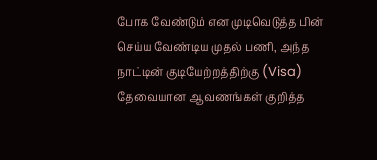போக வேண்டும் என முடிவெடுத்த பின் செய்ய வேண்டிய முதல் பணி, அந்த நாட்டின் குடியேற்றத்திற்கு (Visa) தேவையான ஆவணங்கள் குறித்த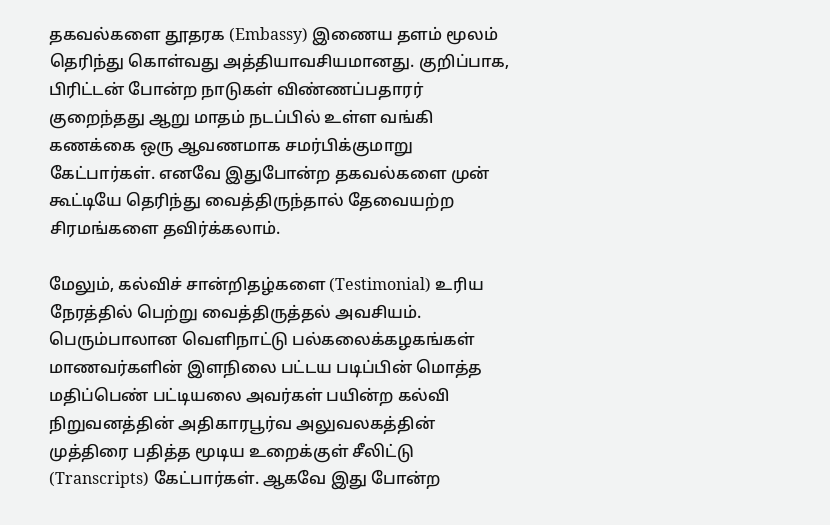தகவல்களை தூதரக (Embassy) இணைய தளம் மூலம் தெரிந்து கொள்வது அத்தியாவசியமானது. குறிப்பாக, பிரிட்டன் போன்ற நாடுகள் விண்ணப்பதாரர் குறைந்தது ஆறு மாதம் நடப்பில் உள்ள வங்கி கணக்கை ஒரு ஆவணமாக சமர்பிக்குமாறு கேட்பார்கள். எனவே இதுபோன்ற தகவல்களை முன் கூட்டியே தெரிந்து வைத்திருந்தால் தேவையற்ற சிரமங்களை தவிர்க்கலாம்.

மேலும், கல்விச் சான்றிதழ்களை (Testimonial) உரிய நேரத்தில் பெற்று வைத்திருத்தல் அவசியம். பெரும்பாலான வெளிநாட்டு பல்கலைக்கழகங்கள் மாணவர்களின் இளநிலை பட்டய படிப்பின் மொத்த‌ மதிப்பெண் பட்டியலை அவர்கள் பயின்ற கல்வி நிறுவனத்தின் அதிகாரபூர்வ அலுவலகத்தின் முத்திரை பதித்த மூடிய உறைக்குள் சீலிட்டு (Transcripts) கேட்பார்கள். ஆகவே இது போன்ற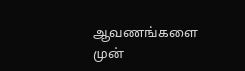ஆவணங்களை முன்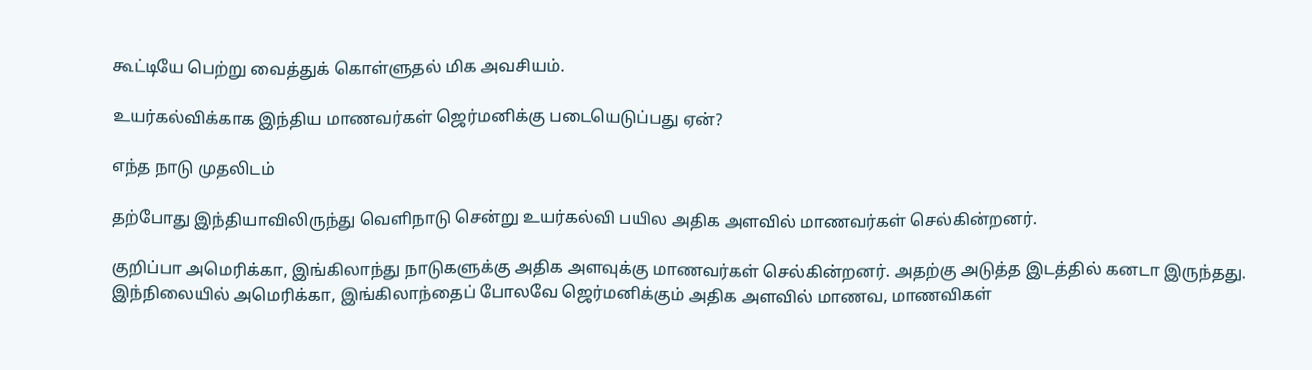கூட்டியே பெற்று வைத்துக் கொள்ளுதல் மிக அவசியம்.

உயர்கல்விக்காக இந்திய மாணவர்கள் ஜெர்மனிக்கு படையெடுப்பது ஏன்?

எந்த நாடு முதலிடம்

தற்போது இந்தியாவிலிருந்து வெளிநாடு சென்று உயர்கல்வி பயில அதிக அளவில் மாணவர்கள் செல்கின்றனர்.

குறிப்பா அமெரிக்கா, இங்கிலாந்து நாடுகளுக்கு அதிக அளவுக்கு மாணவர்கள் செல்கின்றனர். அதற்கு அடுத்த இடத்தில் கனடா இருந்தது. இந்நிலையில் அமெரிக்கா, இங்கிலாந்தைப் போலவே ஜெர்மனிக்கும் அதிக அளவில் மாணவ, மாணவிகள்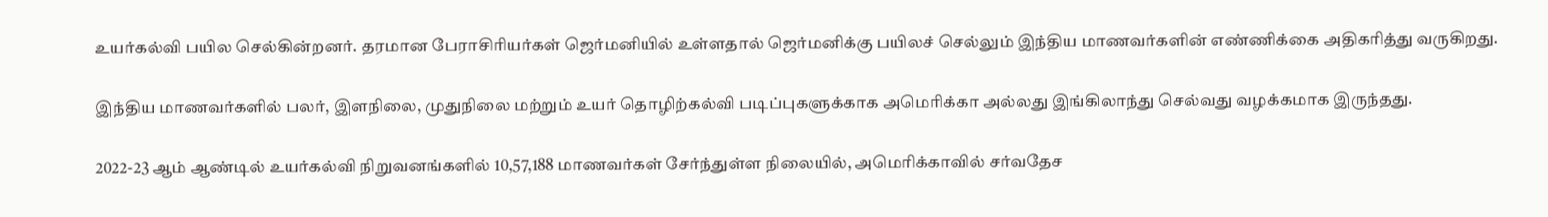உயர்கல்வி பயில செல்கின்றனர். தரமான பேராசிரியர்கள் ஜெர்மனியில் உள்ளதால் ஜெர்மனிக்கு பயிலச் செல்லும் இந்திய மாணவர்களின் எண்ணிக்கை அதிகரித்து வருகிறது.

இந்திய மாணவர்களில் பலர், இளநிலை, முதுநிலை மற்றும் உயர் தொழிற்கல்வி படிப்புகளுக்காக அமெரிக்கா அல்லது இங்கிலாந்து செல்வது வழக்கமாக இருந்தது.

2022-23 ஆம் ஆண்டில் உயர்கல்வி நிறுவனங்களில் 10,57,188 மாணவர்கள் சேர்ந்துள்ள நிலையில், அமெரிக்காவில் சர்வதேச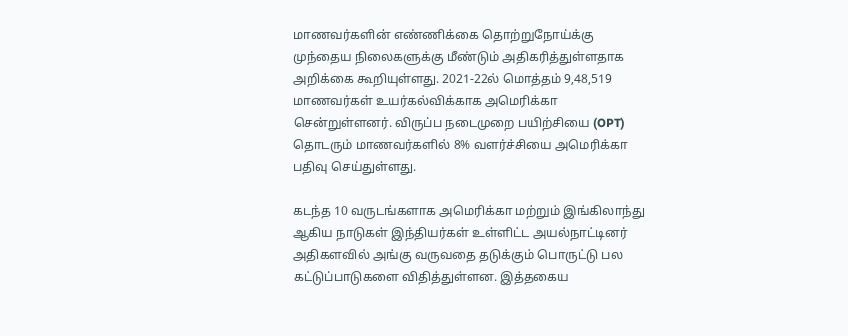மாணவர்களின் எண்ணிக்கை தொற்றுநோய்க்கு முந்தைய நிலைகளுக்கு மீண்டும் அதிகரித்துள்ளதாக அறிக்கை கூறியுள்ளது. 2021-22ல் மொத்தம் 9,48,519 மாணவர்கள் உயர்கல்விக்காக அமெரிக்கா சென்றுள்ளனர். விருப்ப நடைமுறை பயிற்சியை (OPT) தொடரும் மாணவர்களில் 8% வளர்ச்சியை அமெரிக்கா பதிவு செய்துள்ளது.

கடந்த 10 வருடங்களாக அமெரிக்கா மற்றும் இங்கிலாந்து ஆகிய நாடுகள் இந்தியர்கள் உள்ளிட்ட அயல்நாட்டினர் அதிகளவில் அங்கு வருவதை தடுக்கும் பொருட்டு பல கட்டுப்பாடுகளை விதித்துள்ளன. இத்தகைய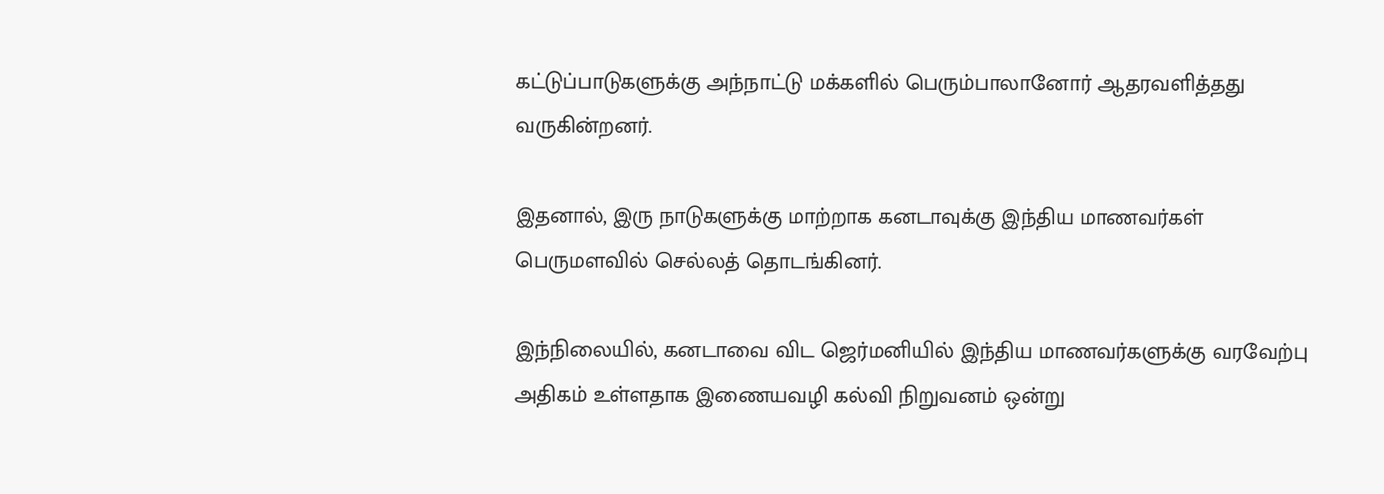கட்டுப்பாடுகளுக்கு அந்நாட்டு மக்களில் பெரும்பாலானோர் ஆதரவளித்தது வருகின்றனர்.

இதனால், இரு நாடுகளுக்கு மாற்றாக கனடாவுக்கு இந்திய மாணவர்கள் பெருமளவில் செல்லத் தொடங்கினர்.

இந்நிலையில், கனடாவை விட ஜெர்மனியில் இந்திய மாணவர்களுக்கு வரவேற்பு அதிகம் உள்ளதாக இணையவழி கல்வி நிறுவனம் ஒன்று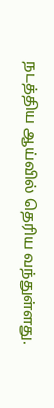நடத்திய ஆய்வில் தெரிய வந்துள்ளது.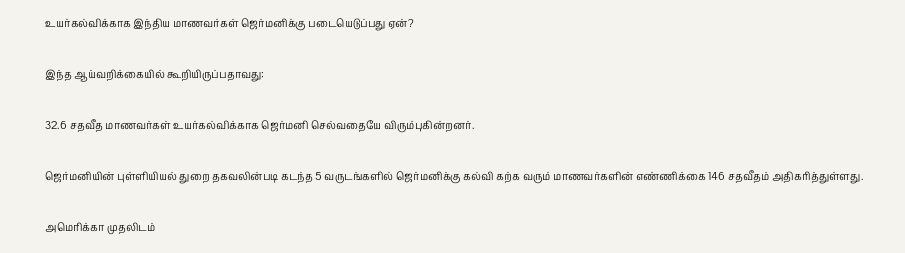உயர்கல்விக்காக இந்திய மாணவர்கள் ஜெர்மனிக்கு படையெடுப்பது ஏன்?

இந்த ஆய்வறிக்கையில் கூறியிருப்பதாவது:

32.6 சதவீத மாணவர்கள் உயர்கல்விக்காக ஜெர்மனி செல்வதையே விரும்புகின்றனர்.

ஜெர்மனியின் புள்ளியியல் துறை தகவலின்படி கடந்த 5 வருடங்களில் ஜெர்மனிக்கு கல்வி கற்க வரும் மாணவர்களின் எண்ணிக்கை 146 சதவீதம் அதிகரித்துள்ளது.

அமெரிக்கா முதலிடம்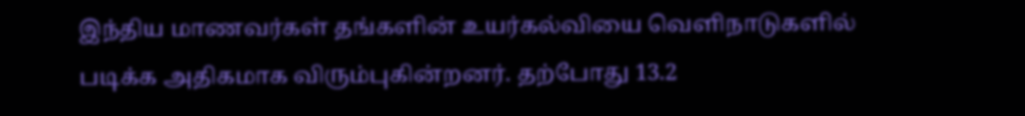இந்திய மாணவர்கள் தங்களின் உயர்கல்வியை வெளிநாடுகளில் படிக்க அதிகமாக விரும்புகின்றனர். தற்போது 13.2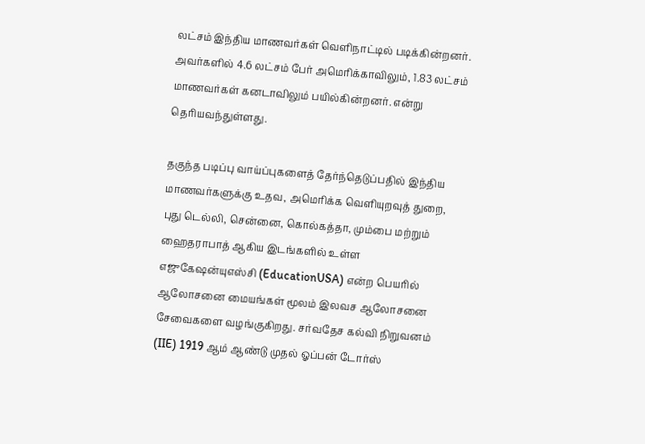லட்சம் இந்திய மாணவர்கள் வெளிநாட்டில் படிக்கின்றனர். அவர்களில் 4.6 லட்சம் பேர் அமெரிக்காவிலும், 1.83 லட்சம் மாணவர்கள் கனடாவிலும் பயில்கின்றனர். என்று தெரியவந்துள்ளது.

தகுந்த படிப்பு வாய்ப்புகளைத் தேர்ந்தெடுப்பதில் இந்திய மாணவர்களுக்கு உதவ, அமெரிக்க வெளியுறவுத் துறை, புது டெல்லி, சென்னை, கொல்கத்தா, மும்பை மற்றும் ஹைதராபாத் ஆகிய இடங்களில் உள்ள எஜுகேஷன்யுஎஸ்சி (EducationUSA) என்ற பெயரில் ஆலோசனை மையங்கள் மூலம் இலவச ஆலோசனை சேவைகளை வழங்குகிறது. சர்வதேச கல்வி நிறுவனம் (IIE) 1919 ஆம் ஆண்டு முதல் ஓப்பன் டோர்ஸ்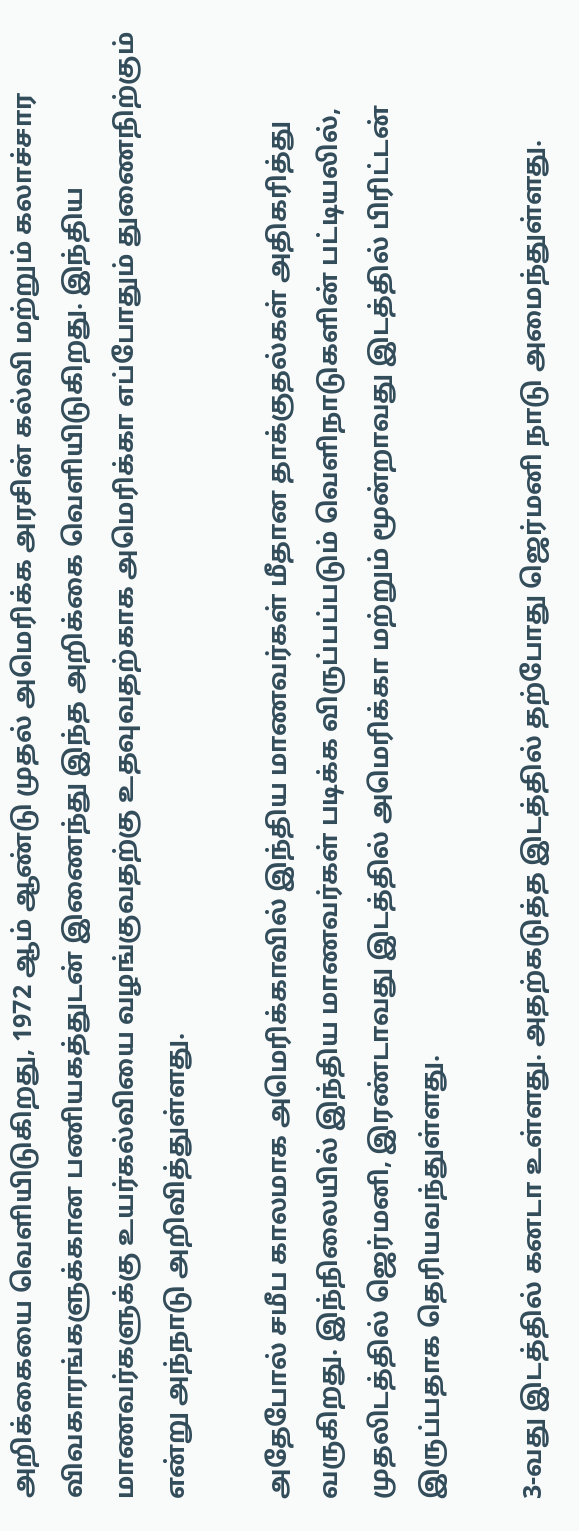அறிக்கையை வெளியிடுகிறது, 1972 ஆம் ஆண்டு முதல் அமெரிக்க அரசின் கல்வி மற்றும் கலாச்சார விவகாரங்களுக்கான பணியகத்துடன் இணைந்து இந்த அறிக்கை வெளியிடுகிறது. இந்திய மாணவர்களுக்கு உயர்கல்வியை வழங்குவதற்கு உதவுவதற்காக அமெரிக்கா எப்போதும் துணைநிற்கும் என்று அந்நாடு அறிவித்துள்ளது.

அதேபோல் சமீப காலமாக அமெரிக்காவில் இந்திய மாணவர்கள் மீதான தாக்குதல்கள் அதிகரித்து வருகிறது. இந்நிலையில் இந்திய மாணவர்கள் படிக்க விருப்பப்படும் வெளிநாடுகளின் பட்டியலில், முதலிடத்தில் ஜெர்மனி, இரண்டாவது இடத்தில் அமெரிக்கா மற்றும் மூன்றாவது இடத்தில் பிரிட்டன் இருப்பதாக தெரியவந்துள்ளது.

3-வது இடத்தில் கனடா உள்ளது. அதற்கடுத்த இடத்தில் தற்போது ஜெர்மனி நாடு அமைந்துள்ளது.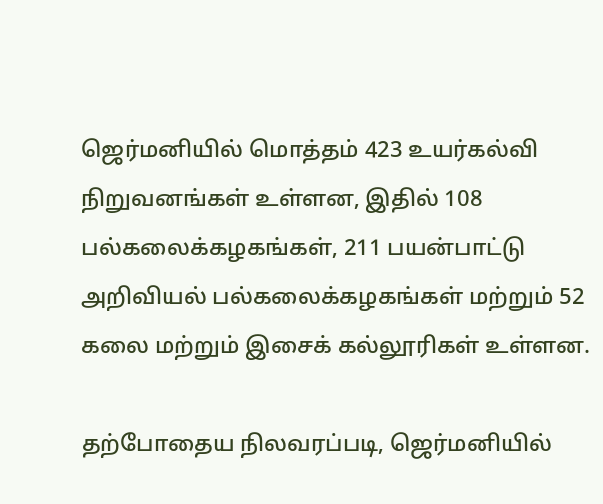ஜெர்மனியில் மொத்தம் 423 உயர்கல்வி நிறுவனங்கள் உள்ளன, இதில் 108 பல்கலைக்கழகங்கள், 211 பயன்பாட்டு அறிவியல் பல்கலைக்கழகங்கள் மற்றும் 52 கலை மற்றும் இசைக் கல்லூரிகள் உள்ளன.

தற்போதைய நிலவரப்படி, ஜெர்மனியில்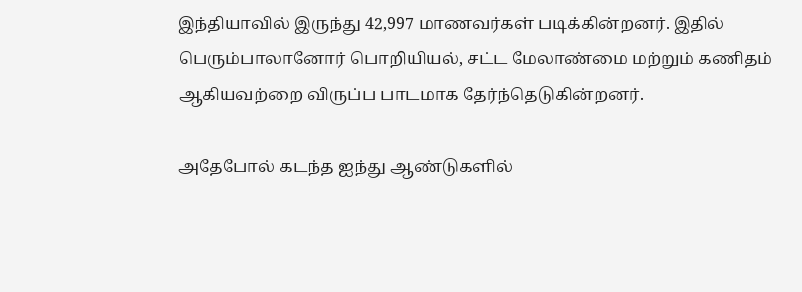இந்தியாவில் இருந்து 42,997 மாணவர்கள் படிக்கின்றனர். இதில் பெரும்பாலானோர் பொறியியல், சட்ட மேலாண்மை மற்றும் கணிதம் ஆகியவற்றை விருப்ப பாடமாக தேர்ந்தெடுகின்றனர்.

அதேபோல் கடந்த ஐந்து ஆண்டுகளில்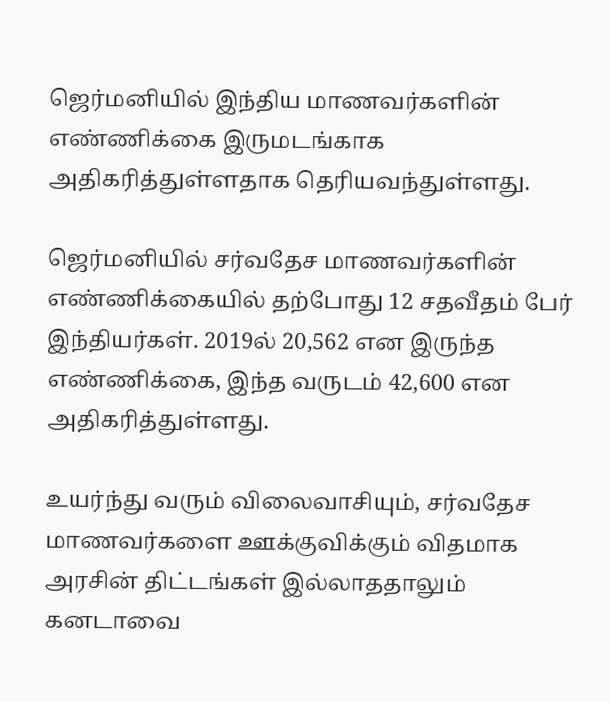ஜெர்மனியில் இந்திய மாணவர்களின் எண்ணிக்கை இருமடங்காக அதிகரித்துள்ளதாக தெரியவந்துள்ளது.

ஜெர்மனியில் சர்வதேச மாணவர்களின் எண்ணிக்கையில் தற்போது 12 சதவீதம் பேர் இந்தியர்கள். 2019ல் 20,562 என இருந்த எண்ணிக்கை, இந்த வருடம் 42,600 என அதிகரித்துள்ளது.

உயர்ந்து வரும் விலைவாசியும், சர்வதேச மாணவர்களை ஊக்குவிக்கும் விதமாக அரசின் திட்டங்கள் இல்லாததாலும் கனடாவை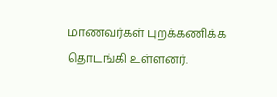மாணவர்கள் புறக்கணிக்க தொடங்கி உள்ளனர்.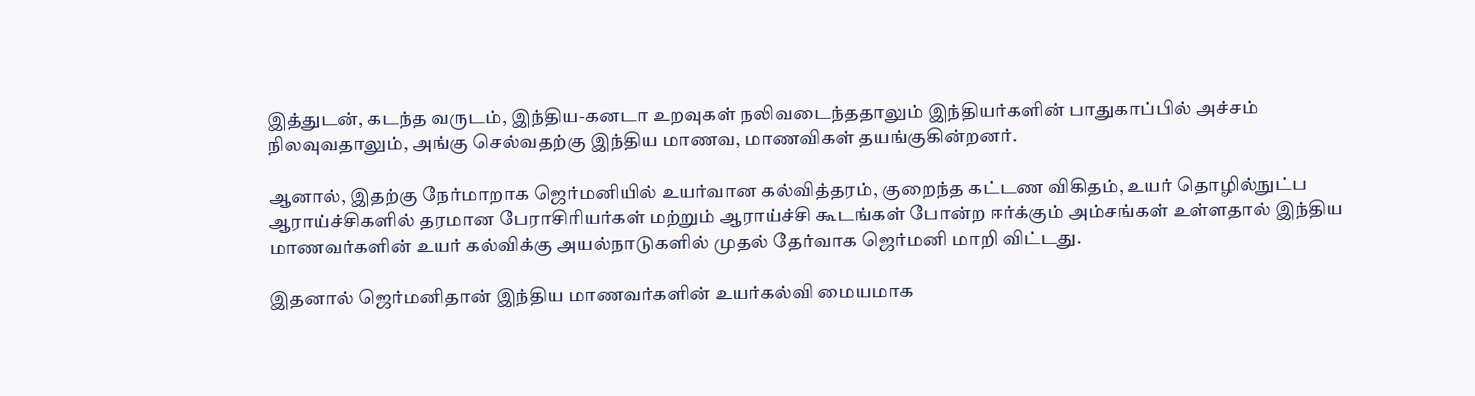இத்துடன், கடந்த வருடம், இந்திய-கனடா உறவுகள் நலிவடைந்ததாலும் இந்தியர்களின் பாதுகாப்பில் அச்சம் நிலவுவதாலும், அங்கு செல்வதற்கு இந்திய மாணவ, மாணவிகள் தயங்குகின்றனர்.

ஆனால், இதற்கு நேர்மாறாக ஜெர்மனியில் உயர்வான கல்வித்தரம், குறைந்த கட்டண விகிதம், உயர் தொழில்நுட்ப ஆராய்ச்சிகளில் தரமான பேராசிரியர்கள் மற்றும் ஆராய்ச்சி கூடங்கள் போன்ற ஈர்க்கும் அம்சங்கள் உள்ளதால் இந்திய மாணவர்களின் உயர் கல்விக்கு அயல்நாடுகளில் முதல் தேர்வாக ஜெர்மனி மாறி விட்டது.

இதனால் ஜெர்மனிதான் இந்திய மாணவர்களின் உயர்கல்வி மையமாக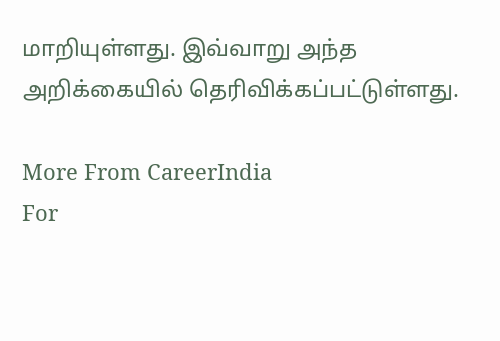மாறியுள்ளது. இவ்வாறு அந்த அறிக்கையில் தெரிவிக்கப்பட்டுள்ளது.

More From CareerIndia
For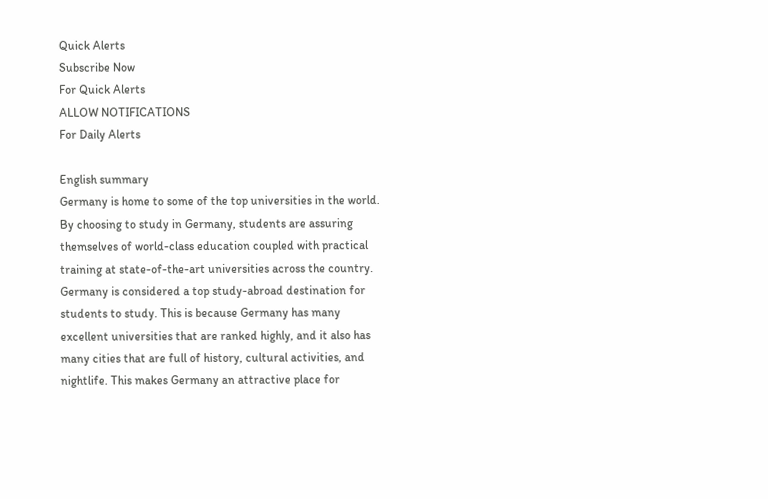Quick Alerts
Subscribe Now
For Quick Alerts
ALLOW NOTIFICATIONS
For Daily Alerts

English summary
Germany is home to some of the top universities in the world. By choosing to study in Germany, students are assuring themselves of world-class education coupled with practical training at state-of-the-art universities across the country. Germany is considered a top study-abroad destination for students to study. This is because Germany has many excellent universities that are ranked highly, and it also has many cities that are full of history, cultural activities, and nightlife. This makes Germany an attractive place for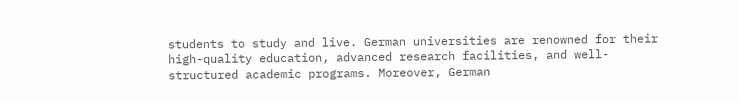students to study and live. German universities are renowned for their high-quality education, advanced research facilities, and well-structured academic programs. Moreover, German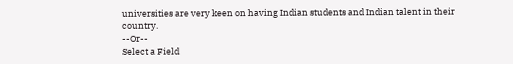universities are very keen on having Indian students and Indian talent in their country.
--Or--
Select a Field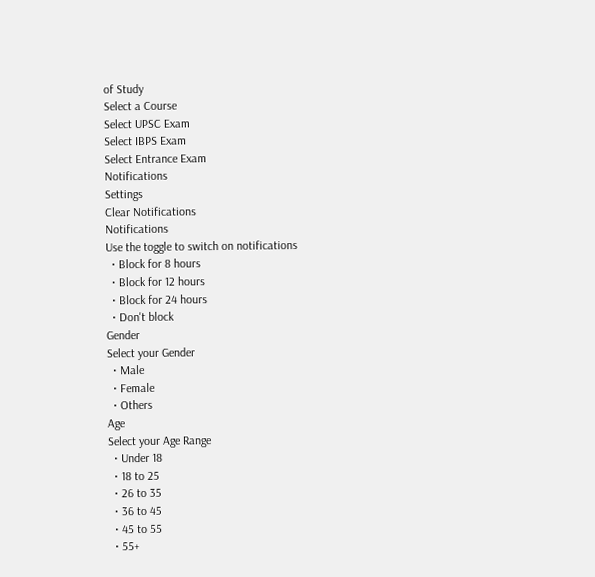of Study
Select a Course
Select UPSC Exam
Select IBPS Exam
Select Entrance Exam
Notifications
Settings
Clear Notifications
Notifications
Use the toggle to switch on notifications
  • Block for 8 hours
  • Block for 12 hours
  • Block for 24 hours
  • Don't block
Gender
Select your Gender
  • Male
  • Female
  • Others
Age
Select your Age Range
  • Under 18
  • 18 to 25
  • 26 to 35
  • 36 to 45
  • 45 to 55
  • 55+